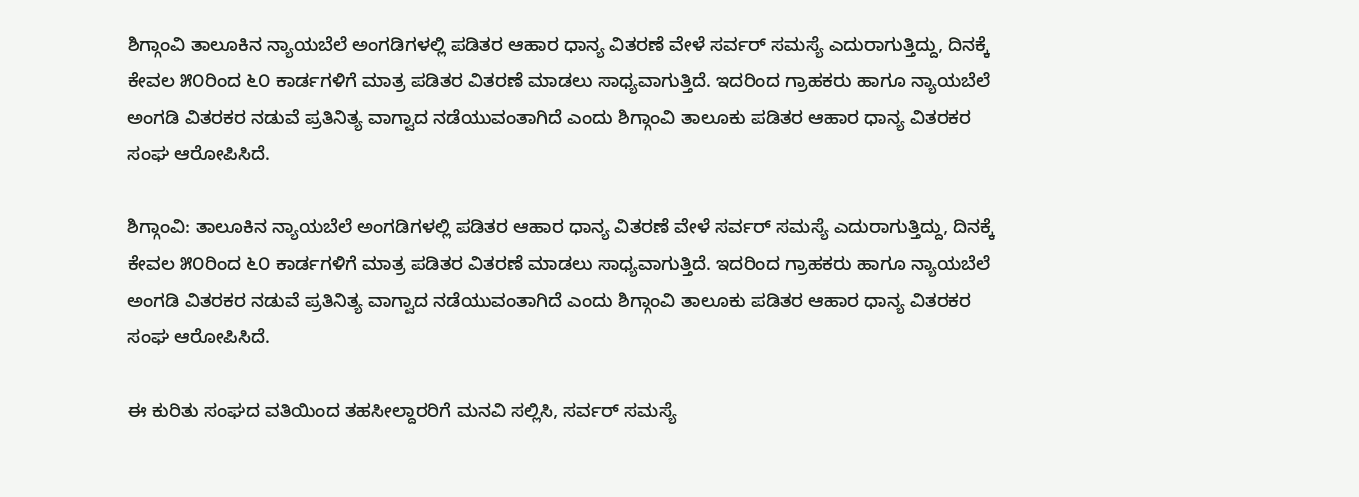ಶಿಗ್ಗಾಂವಿ ತಾಲೂಕಿನ ನ್ಯಾಯಬೆಲೆ ಅಂಗಡಿಗಳಲ್ಲಿ ಪಡಿತರ ಆಹಾರ ಧಾನ್ಯ ವಿತರಣೆ ವೇಳೆ ಸರ್ವರ್ ಸಮಸ್ಯೆ ಎದುರಾಗುತ್ತಿದ್ದು, ದಿನಕ್ಕೆ ಕೇವಲ ೫೦ರಿಂದ ೬೦ ಕಾರ್ಡಗಳಿಗೆ ಮಾತ್ರ ಪಡಿತರ ವಿತರಣೆ ಮಾಡಲು ಸಾಧ್ಯವಾಗುತ್ತಿದೆ. ಇದರಿಂದ ಗ್ರಾಹಕರು ಹಾಗೂ ನ್ಯಾಯಬೆಲೆ ಅಂಗಡಿ ವಿತರಕರ ನಡುವೆ ಪ್ರತಿನಿತ್ಯ ವಾಗ್ವಾದ ನಡೆಯುವಂತಾಗಿದೆ ಎಂದು ಶಿಗ್ಗಾಂವಿ ತಾಲೂಕು ಪಡಿತರ ಆಹಾರ ಧಾನ್ಯ ವಿತರಕರ ಸಂಘ ಆರೋಪಿಸಿದೆ.

ಶಿಗ್ಗಾಂವಿ: ತಾಲೂಕಿನ ನ್ಯಾಯಬೆಲೆ ಅಂಗಡಿಗಳಲ್ಲಿ ಪಡಿತರ ಆಹಾರ ಧಾನ್ಯ ವಿತರಣೆ ವೇಳೆ ಸರ್ವರ್ ಸಮಸ್ಯೆ ಎದುರಾಗುತ್ತಿದ್ದು, ದಿನಕ್ಕೆ ಕೇವಲ ೫೦ರಿಂದ ೬೦ ಕಾರ್ಡಗಳಿಗೆ ಮಾತ್ರ ಪಡಿತರ ವಿತರಣೆ ಮಾಡಲು ಸಾಧ್ಯವಾಗುತ್ತಿದೆ. ಇದರಿಂದ ಗ್ರಾಹಕರು ಹಾಗೂ ನ್ಯಾಯಬೆಲೆ ಅಂಗಡಿ ವಿತರಕರ ನಡುವೆ ಪ್ರತಿನಿತ್ಯ ವಾಗ್ವಾದ ನಡೆಯುವಂತಾಗಿದೆ ಎಂದು ಶಿಗ್ಗಾಂವಿ ತಾಲೂಕು ಪಡಿತರ ಆಹಾರ ಧಾನ್ಯ ವಿತರಕರ ಸಂಘ ಆರೋಪಿಸಿದೆ.

ಈ ಕುರಿತು ಸಂಘದ ವತಿಯಿಂದ ತಹಸೀಲ್ದಾರರಿಗೆ ಮನವಿ ಸಲ್ಲಿಸಿ, ಸರ್ವರ್ ಸಮಸ್ಯೆ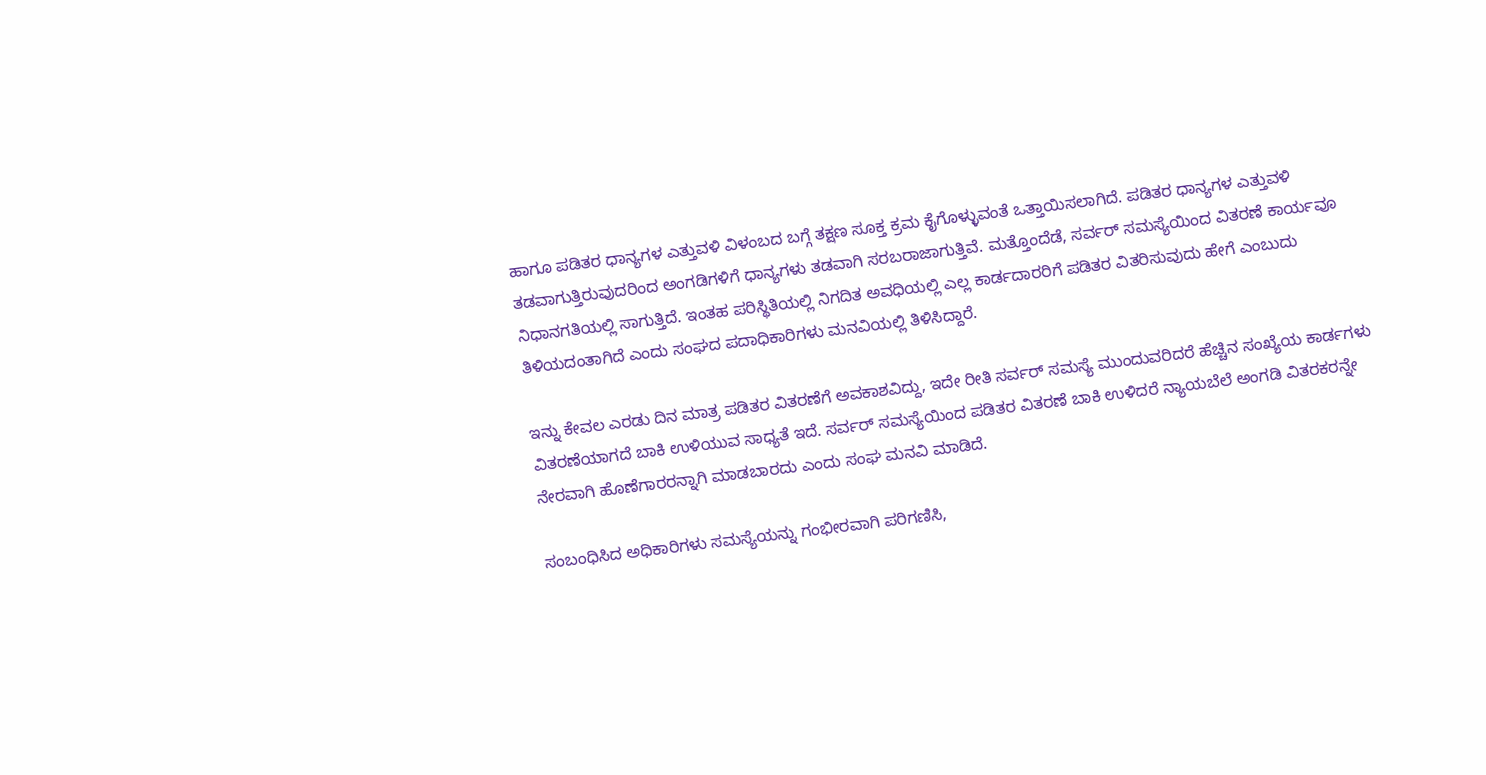ಹಾಗೂ ಪಡಿತರ ಧಾನ್ಯಗಳ ಎತ್ತುವಳಿ ವಿಳಂಬದ ಬಗ್ಗೆ ತಕ್ಷಣ ಸೂಕ್ತ ಕ್ರಮ ಕೈಗೊಳ್ಳುವಂತೆ ಒತ್ತಾಯಿಸಲಾಗಿದೆ. ಪಡಿತರ ಧಾನ್ಯಗಳ ಎತ್ತುವಳಿ ತಡವಾಗುತ್ತಿರುವುದರಿಂದ ಅಂಗಡಿಗಳಿಗೆ ಧಾನ್ಯಗಳು ತಡವಾಗಿ ಸರಬರಾಜಾಗುತ್ತಿವೆ. ಮತ್ತೊಂದೆಡೆ, ಸರ್ವರ್ ಸಮಸ್ಯೆಯಿಂದ ವಿತರಣೆ ಕಾರ್ಯವೂ ನಿಧಾನಗತಿಯಲ್ಲಿ ಸಾಗುತ್ತಿದೆ. ಇಂತಹ ಪರಿಸ್ಥಿತಿಯಲ್ಲಿ ನಿಗದಿತ ಅವಧಿಯಲ್ಲಿ ಎಲ್ಲ ಕಾರ್ಡದಾರರಿಗೆ ಪಡಿತರ ವಿತರಿಸುವುದು ಹೇಗೆ ಎಂಬುದು ತಿಳಿಯದಂತಾಗಿದೆ ಎಂದು ಸಂಘದ ಪದಾಧಿಕಾರಿಗಳು ಮನವಿಯಲ್ಲಿ ತಿಳಿಸಿದ್ದಾರೆ.

ಇನ್ನು ಕೇವಲ ಎರಡು ದಿನ ಮಾತ್ರ ಪಡಿತರ ವಿತರಣೆಗೆ ಅವಕಾಶವಿದ್ದು, ಇದೇ ರೀತಿ ಸರ್ವರ್ ಸಮಸ್ಯೆ ಮುಂದುವರಿದರೆ ಹೆಚ್ಚಿನ ಸಂಖ್ಯೆಯ ಕಾರ್ಡಗಳು ವಿತರಣೆಯಾಗದೆ ಬಾಕಿ ಉಳಿಯುವ ಸಾಧ್ಯತೆ ಇದೆ. ಸರ್ವರ್ ಸಮಸ್ಯೆಯಿಂದ ಪಡಿತರ ವಿತರಣೆ ಬಾಕಿ ಉಳಿದರೆ ನ್ಯಾಯಬೆಲೆ ಅಂಗಡಿ ವಿತರಕರನ್ನೇ ನೇರವಾಗಿ ಹೊಣೆಗಾರರನ್ನಾಗಿ ಮಾಡಬಾರದು ಎಂದು ಸಂಘ ಮನವಿ ಮಾಡಿದೆ.

ಸಂಬಂಧಿಸಿದ ಅಧಿಕಾರಿಗಳು ಸಮಸ್ಯೆಯನ್ನು ಗಂಭೀರವಾಗಿ ಪರಿಗಣಿಸಿ,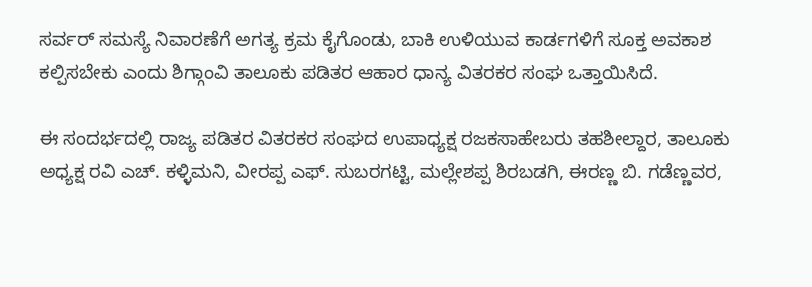ಸರ್ವರ್ ಸಮಸ್ಯೆ ನಿವಾರಣೆಗೆ ಅಗತ್ಯ ಕ್ರಮ ಕೈಗೊಂಡು, ಬಾಕಿ ಉಳಿಯುವ ಕಾರ್ಡಗಳಿಗೆ ಸೂಕ್ತ ಅವಕಾಶ ಕಲ್ಪಿಸಬೇಕು ಎಂದು ಶಿಗ್ಗಾಂವಿ ತಾಲೂಕು ಪಡಿತರ ಆಹಾರ ಧಾನ್ಯ ವಿತರಕರ ಸಂಘ ಒತ್ತಾಯಿಸಿದೆ.

ಈ ಸಂದರ್ಭದಲ್ಲಿ ರಾಜ್ಯ ಪಡಿತರ ವಿತರಕರ ಸಂಘದ ಉಪಾಧ್ಯಕ್ಷ ರಜಕಸಾಹೇಬರು ತಹಶೀಲ್ದಾರ, ತಾಲೂಕು ಅಧ್ಯಕ್ಷ ರವಿ ಎಚ್. ಕಳ್ಳಿಮನಿ, ವೀರಪ್ಪ ಎಫ್. ಸುಬರಗಟ್ಟಿ, ಮಲ್ಲೇಶಪ್ಪ ಶಿರಬಡಗಿ, ಈರಣ್ಣ ಬಿ. ಗಡೆಣ್ಣವರ,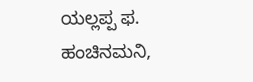ಯಲ್ಲಪ್ಪ ಫ. ಹಂಚಿನಮನಿ,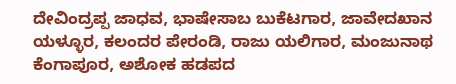ದೇವಿಂದ್ರಪ್ಪ ಜಾಧವ, ಭಾಷೇಸಾಬ ಬುಕೆಟಗಾರ, ಜಾವೇದಖಾನ ಯಳ್ಳೂರ, ಕಲಂದರ ಪೇರಂಡಿ, ರಾಜು ಯಲಿಗಾರ, ಮಂಜುನಾಥ ಕೆಂಗಾಪೂರ, ಅಶೋಕ ಹಡಪದ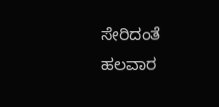ಸೇರಿದಂತೆ ಹಲವಾರ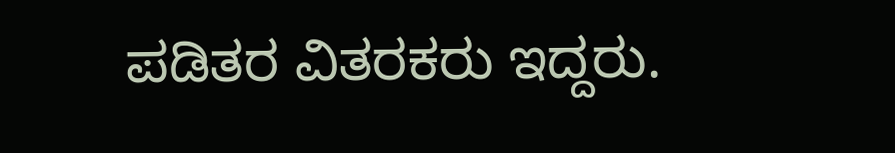ಪಡಿತರ ವಿತರಕರು ಇದ್ದರು.